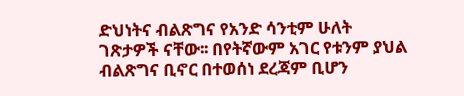ድህነትና ብልጽግና የአንድ ሳንቲም ሁለት ገጽታዎች ናቸው፡፡ በየትኛውም አገር የቱንም ያህል ብልጽግና ቢኖር በተወሰነ ደረጃም ቢሆን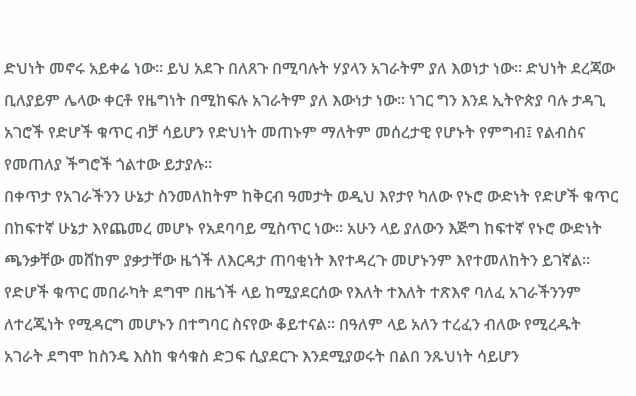ድህነት መኖሩ አይቀሬ ነው፡፡ ይህ አደጉ በለጸጉ በሚባሉት ሃያላን አገራትም ያለ እወነታ ነው። ድህነት ደረጃው ቢለያይም ሌላው ቀርቶ የዜግነት በሚከፍሉ አገራትም ያለ እውነታ ነው። ነገር ግን እንደ ኢትዮጵያ ባሉ ታዳጊ አገሮች የድሆች ቁጥር ብቻ ሳይሆን የድህነት መጠኑም ማለትም መሰረታዊ የሆኑት የምግብ፤ የልብስና የመጠለያ ችግሮች ጎልተው ይታያሉ።
በቀጥታ የአገራችንን ሁኔታ ስንመለከትም ከቅርብ ዓመታት ወዲህ እየታየ ካለው የኑሮ ውድነት የድሆች ቁጥር በከፍተኛ ሁኔታ እየጨመረ መሆኑ የአደባባይ ሚስጥር ነው፡፡ አሁን ላይ ያለውን እጅግ ከፍተኛ የኑሮ ውድነት ጫንቃቸው መሸከም ያቃታቸው ዜጎች ለእርዳታ ጠባቂነት እየተዳረጉ መሆኑንም እየተመለከትን ይገኛል፡፡
የድሆች ቁጥር መበራካት ደግሞ በዜጎች ላይ ከሚያደርሰው የእለት ተእለት ተጽእኖ ባለፈ አገራችንንም ለተረጂነት የሚዳርግ መሆኑን በተግባር ስናየው ቆይተናል። በዓለም ላይ አለን ተረፈን ብለው የሚረዱት አገራት ደግሞ ከስንዴ እስከ ቁሳቁስ ድጋፍ ሲያደርጉ እንደሚያወሩት በልበ ንጹህነት ሳይሆን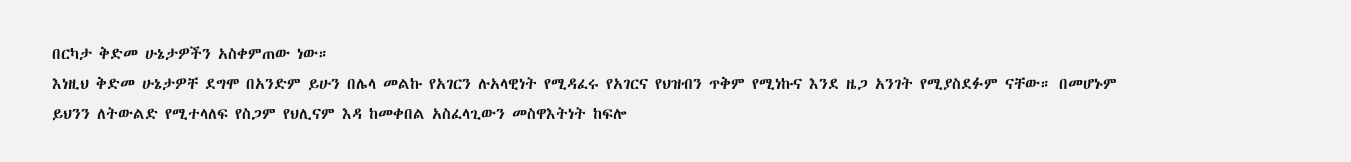በርካታ ቅድመ ሁኔታዎችን አስቀምጠው ነው።
እነዚህ ቅድመ ሁኔታዎቸ ደግሞ በአንድም ይሁን በሌላ መልኩ የአገርን ሉአላዊነት የሚዳፈሩ የአገርና የህዝብን ጥቅም የሚነኩና እንደ ዜጋ አንገት የሚያስደፉም ናቸው። በመሆኑም ይህንን ለትውልድ የሚተላለፍ የስጋም የህሊናም እዳ ከመቀበል አስፈላጊውን መስዋእትነት ከፍሎ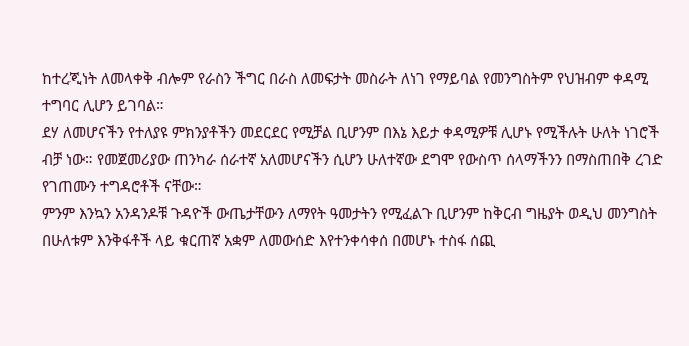ከተረጂነት ለመላቀቅ ብሎም የራስን ችግር በራስ ለመፍታት መስራት ለነገ የማይባል የመንግስትም የህዝብም ቀዳሚ ተግባር ሊሆን ይገባል።
ደሃ ለመሆናችን የተለያዩ ምክንያቶችን መደርደር የሚቻል ቢሆንም በእኔ እይታ ቀዳሚዎቹ ሊሆኑ የሚችሉት ሁለት ነገሮች ብቻ ነው። የመጀመሪያው ጠንካራ ሰራተኛ አለመሆናችን ሲሆን ሁለተኛው ደግሞ የውስጥ ሰላማችንን በማስጠበቅ ረገድ የገጠሙን ተግዳሮቶች ናቸው።
ምንም እንኳን አንዳንዶቹ ጉዳዮች ውጤታቸውን ለማየት ዓመታትን የሚፈልጉ ቢሆንም ከቅርብ ግዜያት ወዲህ መንግስት በሁለቱም እንቅፋቶች ላይ ቁርጠኛ አቋም ለመውሰድ እየተንቀሳቀሰ በመሆኑ ተስፋ ሰጪ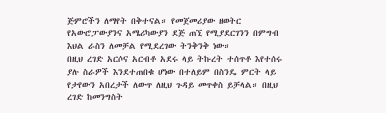ጅምሮችን ለማየት በቅተናል። የመጀመሪያው ዘወትር የአውሮፓውያንና አሜሪካውያን ደጅ ጠኚ የሚያደርገንን በምግብ እህል ራስን ለመቻል የሚደረገው ትንቅንቅ ነው።
በዚህ ረገድ አርሶና አርብቶ አደሩ ላይ ትኩረት ተሰጥቶ እየተሰሩ ያሉ ስራዎች እንደተጠበቁ ሆነው በተለይም በስንዴ ምርት ላይ የታየውን አበረታች ለውጥ ለዚህ ጉዳይ መጥቀስ ይቻላል። በዚህ ረገድ ከመንግስት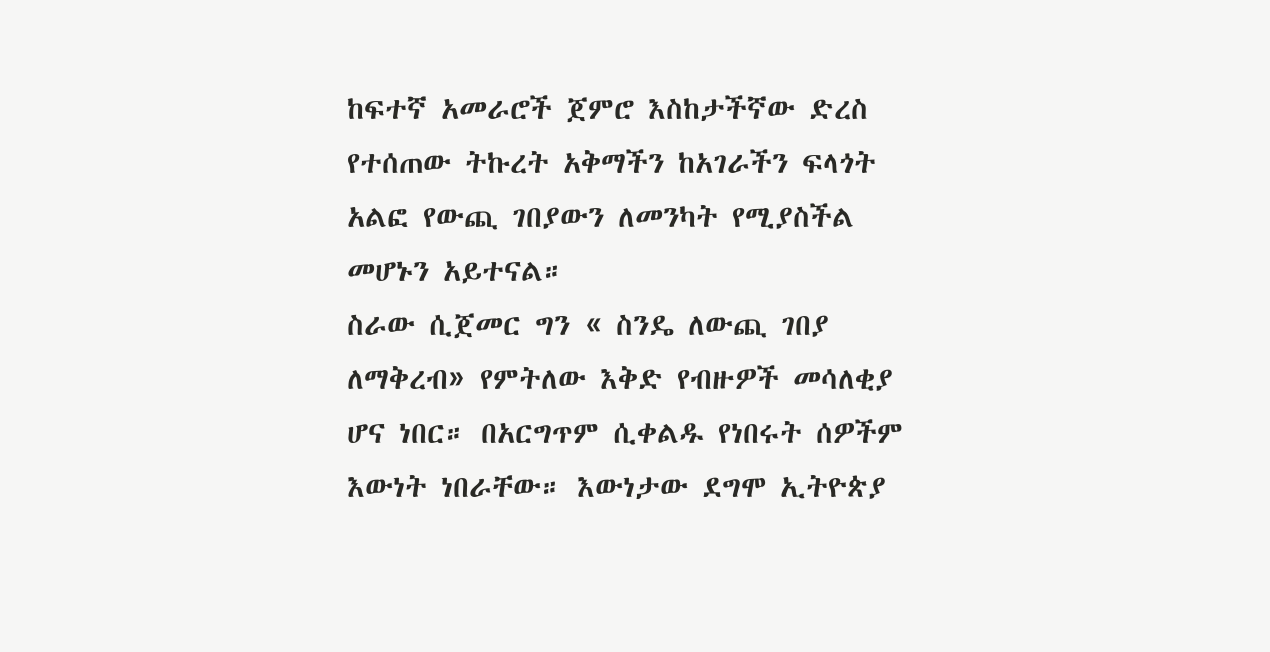ከፍተኛ አመራሮች ጀምሮ እስከታችኛው ድረስ የተሰጠው ትኩረት አቅማችን ከአገራችን ፍላጎት አልፎ የውጪ ገበያውን ለመንካት የሚያስችል መሆኑን አይተናል።
ስራው ሲጀመር ግን « ስንዴ ለውጪ ገበያ ለማቅረብ» የምትለው እቅድ የብዙዎች መሳለቂያ ሆና ነበር። በአርግጥም ሲቀልዱ የነበሩት ሰዎችም እውነት ነበራቸው። እውነታው ደግሞ ኢትዮጵያ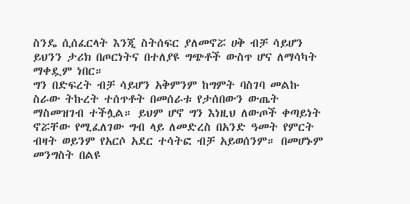ስንዴ ሲሰፈርላት እንጂ ስትሰፍር ያለመኖሯ ሀቅ ብቻ ሳይሆን ይህንን ታሪክ በጦርነትና በተለያዩ ግጭቶች ውስጥ ሆና ለማሳካት ማቀዷም ነበር።
ግን በድፍረት ብቻ ሳይሆን አቅምንም ከግምት ባስገባ መልኩ ስራው ትኩረት ተሰጥቶት በመሰራቱ የታሰበውን ውጤት ማስመዝገብ ተችሏል። ይህም ሆኖ ግን እነዚህ ለውጦች ቀጣይነት ኖሯቸው የሚፈለገው ግብ ላይ ለመድረስ በአንድ ዓመት የምርት ብዛት ወይንም የአርሶ አደር ተሳትፎ ብቻ አይወሰንም። በመሆኑም መንግስት በልዩ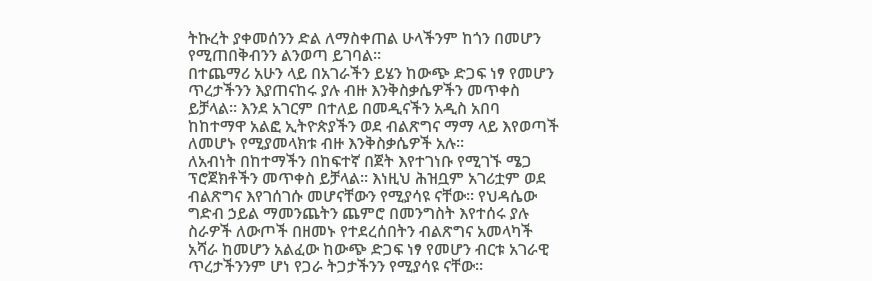ትኩረት ያቀመሰንን ድል ለማስቀጠል ሁላችንም ከጎን በመሆን የሚጠበቅብንን ልንወጣ ይገባል።
በተጨማሪ አሁን ላይ በአገራችን ይሄን ከውጭ ድጋፍ ነፃ የመሆን ጥረታችንን እያጠናከሩ ያሉ ብዙ እንቅስቃሴዎችን መጥቀስ ይቻላል፡፡ እንደ አገርም በተለይ በመዲናችን አዲስ አበባ ከከተማዋ አልፎ ኢትዮጵያችን ወደ ብልጽግና ማማ ላይ እየወጣች ለመሆኑ የሚያመላክቱ ብዙ እንቅስቃሴዎች አሉ፡፡
ለአብነት በከተማችን በከፍተኛ በጀት እየተገነቡ የሚገኙ ሜጋ ፕሮጀክቶችን መጥቀስ ይቻላል፡፡ እነዚህ ሕዝቧም አገሪቷም ወደ ብልጽግና እየገሰገሱ መሆናቸውን የሚያሳዩ ናቸው፡፡ የህዳሴው ግድብ ኃይል ማመንጨትን ጨምሮ በመንግስት እየተሰሩ ያሉ ስራዎች ለውጦች በዘመኑ የተደረሰበትን ብልጽግና አመላካች አሻራ ከመሆን አልፈው ከውጭ ድጋፍ ነፃ የመሆን ብርቱ አገራዊ ጥረታችንንም ሆነ የጋራ ትጋታችንን የሚያሳዩ ናቸው፡፡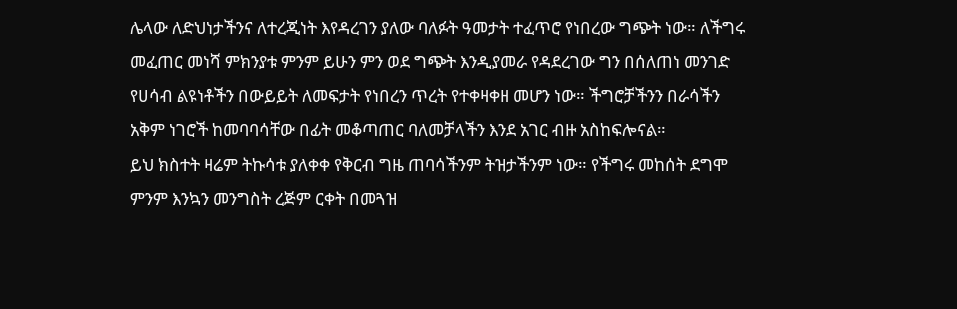ሌላው ለድህነታችንና ለተረጂነት እየዳረገን ያለው ባለፉት ዓመታት ተፈጥሮ የነበረው ግጭት ነው። ለችግሩ መፈጠር መነሻ ምክንያቱ ምንም ይሁን ምን ወደ ግጭት እንዲያመራ የዳደረገው ግን በሰለጠነ መንገድ የሀሳብ ልዩነቶችን በውይይት ለመፍታት የነበረን ጥረት የተቀዛቀዘ መሆን ነው። ችግሮቻችንን በራሳችን አቅም ነገሮች ከመባባሳቸው በፊት መቆጣጠር ባለመቻላችን እንደ አገር ብዙ አስከፍሎናል።
ይህ ክስተት ዛሬም ትኩሳቱ ያለቀቀ የቅርብ ግዜ ጠባሳችንም ትዝታችንም ነው። የችግሩ መከሰት ደግሞ ምንም እንኳን መንግስት ረጅም ርቀት በመጓዝ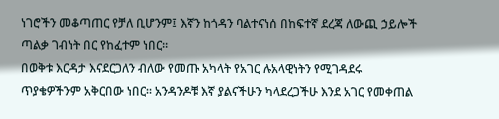ነገሮችን መቆጣጠር የቻለ ቢሆንም፤ እኛን ከጎዳን ባልተናነሰ በከፍተኛ ደረጃ ለውጪ ኃይሎች ጣልቃ ገብነት በር የከፈተም ነበር።
በወቅቱ እርዳታ እናደርጋለን ብለው የመጡ አካላት የአገር ሉአላዊነትን የሚገዳደሩ ጥያቄዎችንም አቅርበው ነበር። አንዳንዶቹ እኛ ያልናችሁን ካላደረጋችሁ እንደ አገር የመቀጠል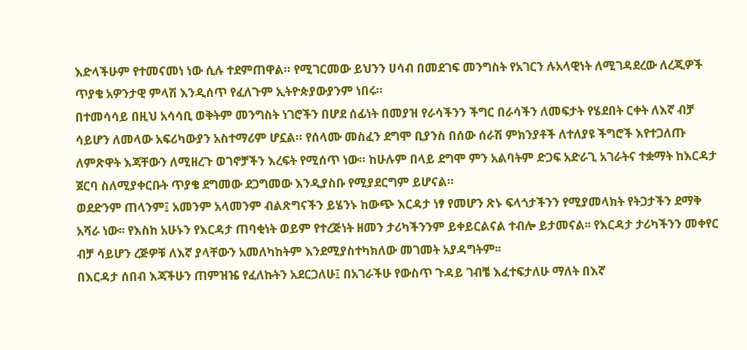እድላችሁም የተመናመነ ነው ሲሉ ተደምጠዋል። የሚገርመው ይህንን ሀሳብ በመደገፍ መንግስት የአገርን ሉአላዊነት ለሚገዳደረው ለረጂዎች ጥያቄ አዎንታዊ ምላሽ እንዲሰጥ የፈለጉም ኢትዮጵያውያንም ነበሩ።
በተመሳሳይ በዚህ አሳሳቢ ወቅትም መንግስት ነገሮችን በሆደ ሰፊነት በመያዝ የራሳችንን ችግር በራሳችን ለመፍታት የሄደበት ርቀት ለእኛ ብቻ ሳይሆን ለመላው አፍሪካውያን አስተማሪም ሆኗል። የሰላሙ መስፈን ደግሞ ቢያንስ በሰው ሰራሽ ምክንያቶች ለተለያዩ ችግሮች እየተጋለጡ ለምጽዋት እጃቸውን ለሚዘረጉ ወገኖቻችን እረፍት የሚሰጥ ነው። ከሁሉም በላይ ደግሞ ምን አልባትም ድጋፍ አድራጊ አገራትና ተቋማት ከእርዳታ ጀርባ ስለሚያቀርቡት ጥያቄ ደግመው ደጋግመው እንዲያስቡ የሚያደርግም ይሆናል።
ወደድንም ጠላንም፤ አመንም አላመንም ብልጽግናችን ይሄንኑ ከውጭ እርዳታ ነፃ የመሆን ጽኑ ፍላጎታችንን የሚያመላክት የትጋታችን ደማቅ አሻራ ነው፡፡ የእስከ አሁኑን የእርዳታ ጠባቂነት ወይም የተረጅነት ዘመን ታሪካችንንም ይቀይርልናል ተብሎ ይታመናል፡፡ የእርዳታ ታሪካችንን መቀየር ብቻ ሳይሆን ረጅዎቹ ለእኛ ያላቸውን አመለካከትም እንደሚያስተካክለው መገመት አያዳግትም፡፡
በእርዳታ ሰበብ እጃችሁን ጠምዝዤ የፈለኩትን አደርጋለሁ፤ በአገራችሁ የውስጥ ጉዳይ ገብቼ እፈተፍታለሁ ማለት በእኛ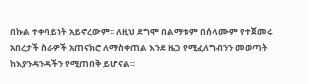በኩል ተቀባይነት አይኖረውም፡፡ ለዚህ ደግሞ በልማቱም በሰላሙም የተጀመሩ አበረታች ስራዎች አጠናክሮ ለማስቀጠል እንደ ዜጋ የሚፈለግብንን መወጣት ከእያንዳንዳችን የሚጠበቅ ይሆናል።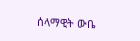ሰላማዊት ውቤ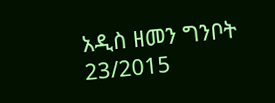አዲስ ዘመን ግንቦት 23/2015